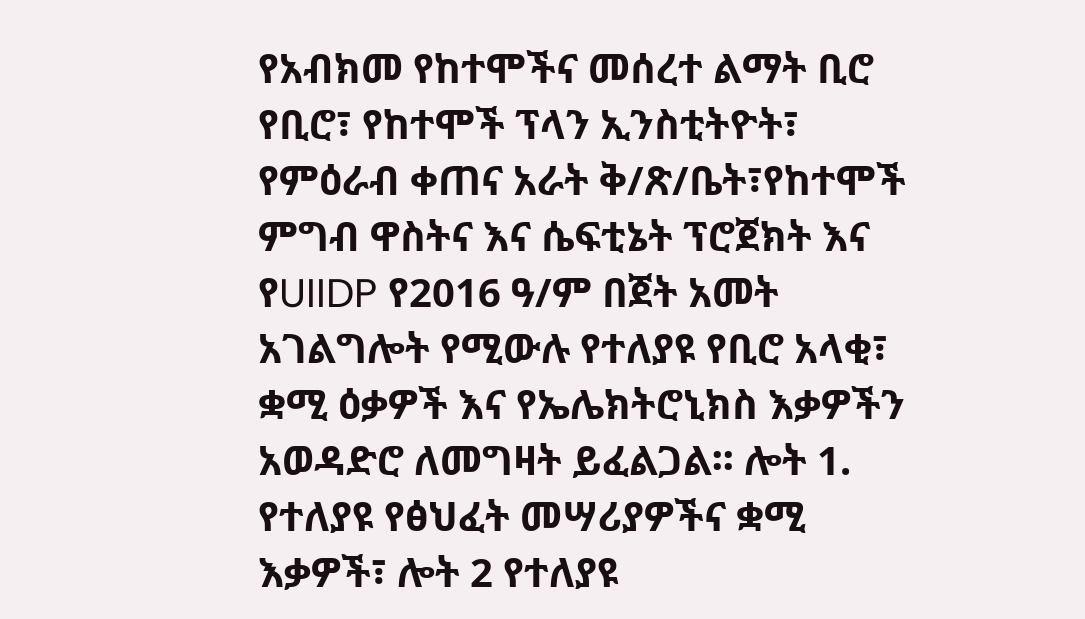የአብክመ የከተሞችና መሰረተ ልማት ቢሮ የቢሮ፣ የከተሞች ፕላን ኢንስቲትዮት፣ የምዕራብ ቀጠና አራት ቅ/ጽ/ቤት፣የከተሞች ምግብ ዋስትና እና ሴፍቲኔት ፕሮጀክት እና የUIIDP የ2016 ዓ/ም በጀት አመት አገልግሎት የሚውሉ የተለያዩ የቢሮ አላቂ፣ ቋሚ ዕቃዎች እና የኤሌክትሮኒክስ እቃዎችን አወዳድሮ ለመግዛት ይፈልጋል፡፡ ሎት 1. የተለያዩ የፅህፈት መሣሪያዎችና ቋሚ እቃዎች፣ ሎት 2 የተለያዩ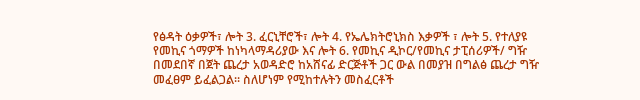የፅዳት ዕቃዎች፣ ሎት 3. ፈርኒቸሮች፣ ሎት 4. የኤሌክትሮኒክስ እቃዎች ፣ ሎት 5. የተለያዩ የመኪና ጎማዎች ከነካላማዳሪያው እና ሎት 6. የመኪና ዲኮር/የመኪና ታፒሰሪዎች/ ግዥ በመደበኛ በጀት ጨረታ አወዳድሮ ከአሸናፊ ድርጅቶች ጋር ውል በመያዝ በግልፅ ጨረታ ግዥ መፈፀም ይፈልጋል፡፡ ስለሆነም የሚከተሉትን መስፈርቶች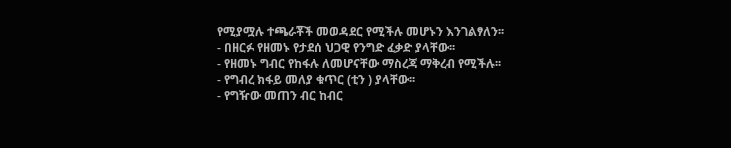የሚያሟሉ ተጫራቾች መወዳደር የሚችሉ መሆኑን እንገልፃለን፡፡
- በዘርፉ የዘመኑ የታደሰ ህጋዊ የንግድ ፈቃድ ያላቸው፡፡
- የዘመኑ ግብር የከፋሉ ለመሆናቸው ማስረጃ ማቅረብ የሚችሉ፡፡
- የግብረ ክፋይ መለያ ቁጥር (ቲን ) ያላቸው፡፡
- የግዥው መጠን ብር ከብር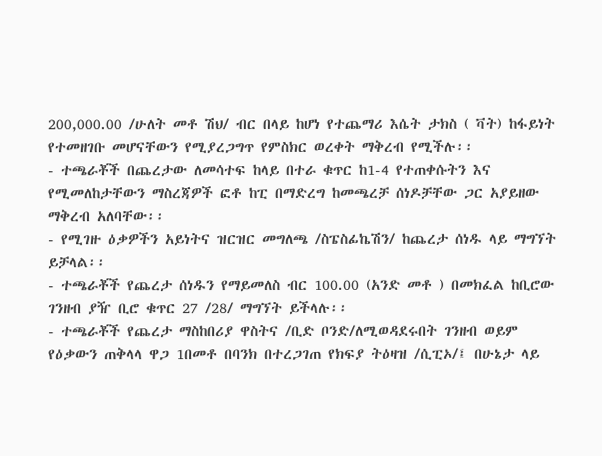200,000.00 /ሁለት መቶ ሽህ/ ብር በላይ ከሆነ የተጨማሪ እሴት ታክስ ( ቫት) ከፋይነት የተመዘገቡ መሆናቸውን የሚያረጋግጥ የምስክር ወረቀት ማቅረብ የሚችሉ፡፡
- ተጫራቾች በጨረታው ለመሳተፍ ከላይ በተራ ቁጥር ከ1-4 የተጠቀሱትን እና የሚመለከታቸውን ማስረጃዎች ፎቶ ከፒ በማድረግ ከመጫረቻ ሰነዶቻቸው ጋር አያይዘው ማቅረብ አለባቸው፡፡
- የሚገዙ ዕቃዎችን አይነትና ዝርዝር መግለጫ /ስፔስፊኬሽን/ ከጨረታ ሰነዱ ላይ ማግኘት ይቻላል፡፡
- ተጫራቾች የጨረታ ሰነዱን የማይመለስ ብር 100.00 (አንድ መቶ ) በመክፈል ከቢሮው ገንዘብ ያዥ ቢሮ ቁጥር 27 /28/ ማግኘት ይችላሉ፡፡
- ተጫራቾች የጨረታ ማስከበሪያ ዋስትና /ቢድ ቦንድ/ለሚወዳደሩበት ገንዘብ ወይም የዕቃውን ጠቅላላ ዋጋ 1በመቶ በባንክ በተረጋገጠ የክፍያ ትዕዛዝ /ሲፒኦ/፤ በሁኔታ ላይ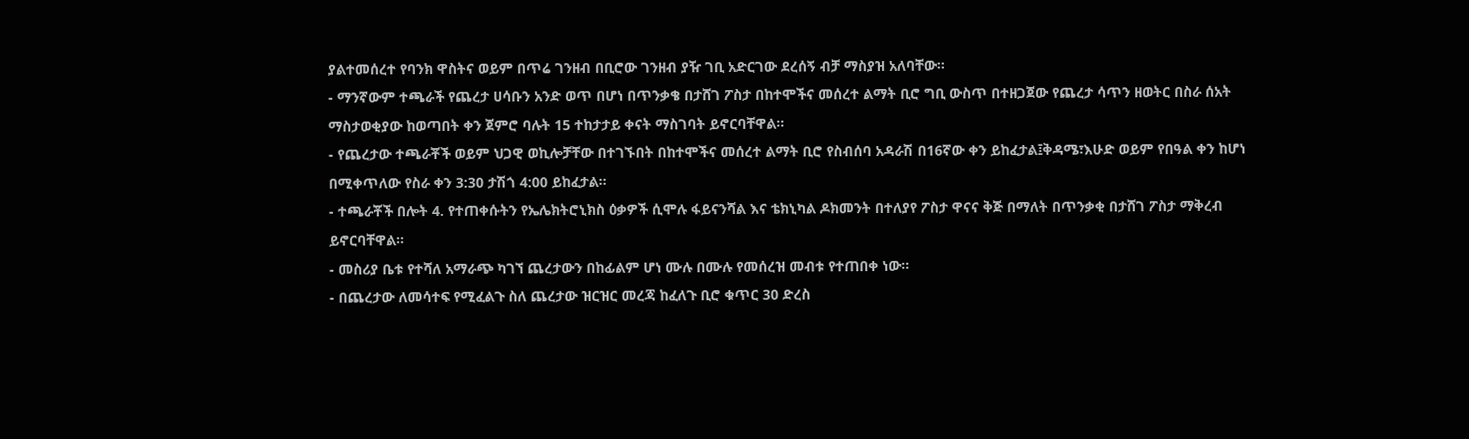ያልተመሰረተ የባንክ ዋስትና ወይም በጥሬ ገንዘብ በቢሮው ገንዘብ ያዥ ገቢ አድርገው ደረሰኝ ብቻ ማስያዝ አለባቸው፡፡
- ማንኛውም ተጫራች የጨረታ ሀሳቡን አንድ ወጥ በሆነ በጥንቃቄ በታሸገ ፖስታ በከተሞችና መሰረተ ልማት ቢሮ ግቢ ውስጥ በተዘጋጀው የጨረታ ሳጥን ዘወትር በስራ ሰአት ማስታወቂያው ከወጣበት ቀን ጀምሮ ባሉት 15 ተከታታይ ቀናት ማስገባት ይኖርባቸዋል፡፡
- የጨረታው ተጫራቾች ወይም ህጋዊ ወኪሎቻቸው በተገኙበት በከተሞችና መሰረተ ልማት ቢሮ የስብሰባ አዳራሽ በ16ኛው ቀን ይከፈታል፤ቅዳሜ፣እሁድ ወይም የበዓል ቀን ከሆነ በሚቀጥለው የስራ ቀን 3:30 ታሽጎ 4:00 ይከፈታል፡፡
- ተጫራቾች በሎት 4. የተጠቀሱትን የኤሌክትሮኒክስ ዕቃዎች ሲሞሉ ፋይናንሻል እና ቴክኒካል ዶክመንት በተለያየ ፖስታ ዋናና ቅጅ በማለት በጥንቃቂ በታሸገ ፖስታ ማቅረብ ይኖርባቸዋል፡፡
- መስሪያ ቤቱ የተሻለ አማራጭ ካገኘ ጨረታውን በከፊልም ሆነ ሙሉ በሙሉ የመሰረዝ መብቱ የተጠበቀ ነው፡፡
- በጨረታው ለመሳተፍ የሚፈልጉ ስለ ጨረታው ዝርዝር መረጃ ከፈለጉ ቢሮ ቁጥር 30 ድረስ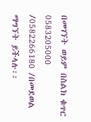በመገኘት ወይም በስልክ ቁጥር 0583205000 /0582266180 /በመደወል ማግኘት ይችላሉ፡፡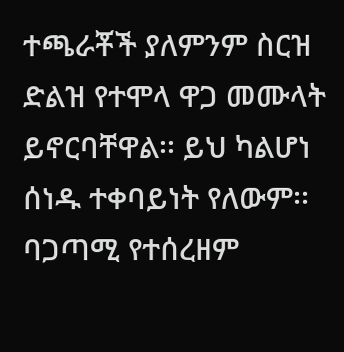ተጫራቾች ያለምንም ስርዝ ድልዝ የተሞላ ዋጋ መሙላት ይኖርባቸዋል፡፡ ይህ ካልሆነ ሰነዱ ተቀባይነት የለውም፡፡ ባጋጣሚ የተሰረዘም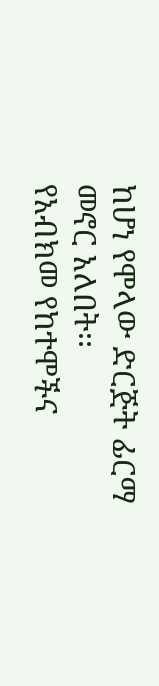ከሆነ የሞላው ድርጅት ፊርማ መኖር አለበት፡፡
የአብክመ የከተሞችና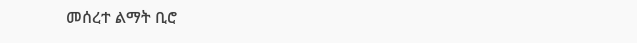መሰረተ ልማት ቢሮ